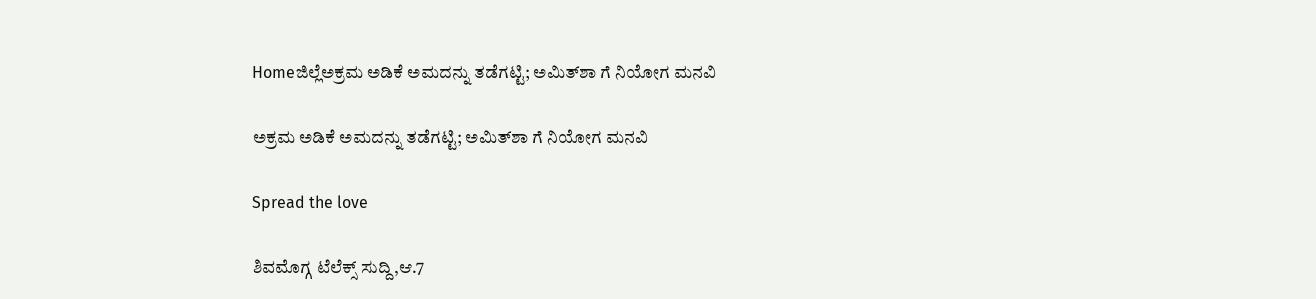Homeಜಿಲ್ಲೆಅಕ್ರಮ ಅಡಿಕೆ ಅಮದನ್ನು ತಡೆಗಟ್ಟಿ; ಅಮಿತ್‌ಶಾ ಗೆ ನಿಯೋಗ ಮನವಿ

ಅಕ್ರಮ ಅಡಿಕೆ ಅಮದನ್ನು ತಡೆಗಟ್ಟಿ; ಅಮಿತ್‌ಶಾ ಗೆ ನಿಯೋಗ ಮನವಿ

Spread the love

ಶಿವಮೊಗ್ಗ ಟೆಲೆಕ್ಸ್ ಸುದ್ದಿ,ಆ.7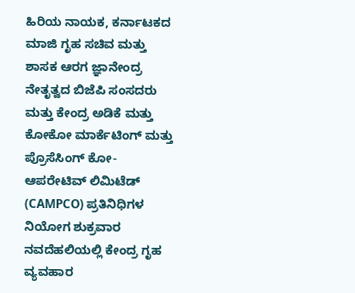ಹಿರಿಯ ನಾಯಕ, ಕರ್ನಾಟಕದ ಮಾಜಿ ಗೃಹ ಸಚಿವ ಮತ್ತು ಶಾಸಕ ಆರಗ ಜ್ಞಾನೇಂದ್ರ ನೇತೃತ್ವದ ಬಿಜೆಪಿ ಸಂಸದರು ಮತ್ತು ಕೇಂದ್ರ ಅಡಿಕೆ ಮತ್ತು ಕೋಕೋ ಮಾರ್ಕೆಟಿಂಗ್ ಮತ್ತು ಪ್ರೊಸೆಸಿಂಗ್ ಕೋ-ಆಪರೇಟಿವ್ ಲಿಮಿಟೆಡ್ (CAMPCO) ಪ್ರತಿನಿಧಿಗಳ ನಿಯೋಗ ಶುಕ್ರವಾರ ನವದೆಹಲಿಯಲ್ಲಿ ಕೇಂದ್ರ ಗೃಹ ವ್ಯವಹಾರ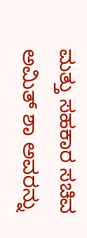ಮತ್ತು ಸಹಕಾರ ಸಚಿವ ಅಮಿತ್ ಶಾ ಅವರನ್ನು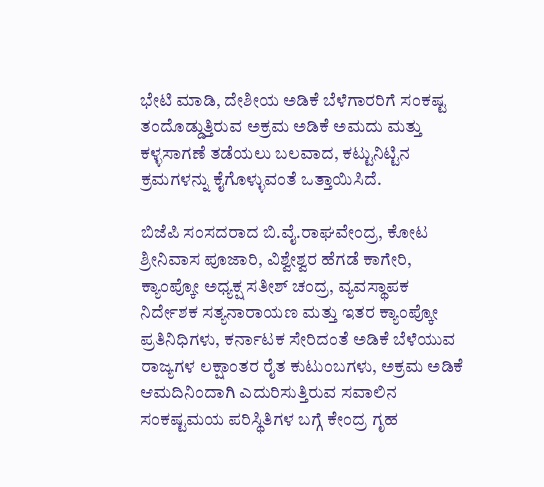ಭೇಟಿ ಮಾಡಿ, ದೇಶೀಯ ಅಡಿಕೆ ಬೆಳೆಗಾರರಿಗೆ ಸಂಕಷ್ಟ ತಂದೊಡ್ಡುತ್ತಿರುವ ಅಕ್ರಮ ಅಡಿಕೆ ಅಮದು ಮತ್ತು ಕಳ್ಳಸಾಗಣೆ ತಡೆಯಲು ಬಲವಾದ, ಕಟ್ಟುನಿಟ್ಟಿನ ಕ್ರಮಗಳನ್ನು ಕೈಗೊಳ್ಳುವಂತೆ ಒತ್ತಾಯಿಸಿದೆ.

ಬಿಜೆಪಿ ಸಂಸದರಾದ ಬಿ.ವೈ.ರಾಘವೇಂದ್ರ, ಕೋಟ ಶ್ರೀನಿವಾಸ ಪೂಜಾರಿ, ವಿಶ್ವೇಶ್ವರ ಹೆಗಡೆ ಕಾಗೇರಿ, ಕ್ಯಾಂಪ್ಕೋ ಅಧ್ಯಕ್ಷ ಸತೀಶ್ ಚಂದ್ರ, ವ್ಯವಸ್ಥಾಪಕ ನಿರ್ದೇಶಕ ಸತ್ಯನಾರಾಯಣ ಮತ್ತು ಇತರ ಕ್ಯಾಂಪ್ಕೋ ಪ್ರತಿನಿಧಿಗಳು, ಕರ್ನಾಟಕ ಸೇರಿದಂತೆ ಅಡಿಕೆ ಬೆಳೆಯುವ ರಾಜ್ಯಗಳ ಲಕ್ಷಾಂತರ ರೈತ ಕುಟುಂಬಗಳು, ಅಕ್ರಮ ಅಡಿಕೆ ಆಮದಿನಿಂದಾಗಿ ಎದುರಿಸುತ್ತಿರುವ ಸವಾಲಿನ ಸಂಕಷ್ಟಮಯ ಪರಿಸ್ಥಿತಿಗಳ ಬಗ್ಗೆ ಕೇಂದ್ರ ಗೃಹ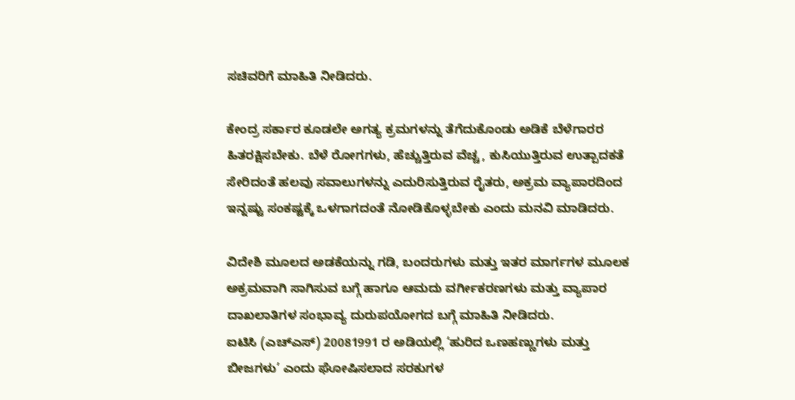ಸಚಿವರಿಗೆ ಮಾಹಿತಿ ನೀಡಿದರು.

ಕೇಂದ್ರ ಸರ್ಕಾರ ಕೂಡಲೇ ಅಗತ್ಯ ಕ್ರಮಗಳನ್ನು ತೆಗೆದುಕೊಂಡು ಅಡಿಕೆ ಬೆಳೆಗಾರರ ಹಿತರಕ್ಷಿಸಬೇಕು. ಬೆಳೆ ರೋಗಗಳು, ಹೆಚ್ಚುತ್ತಿರುವ ವೆಚ್ಚ, ಕುಸಿಯುತ್ತಿರುವ ಉತ್ಪಾದಕತೆ ಸೇರಿದಂತೆ ಹಲವು ಸವಾಲುಗಳನ್ನು ಎದುರಿಸುತ್ತಿರುವ ರೈತರು, ಅಕ್ರಮ ವ್ಯಾಪಾರದಿಂದ ಇನ್ನಷ್ಟು ಸಂಕಷ್ಟಕ್ಕೆ ಒಳಗಾಗದಂತೆ ನೋಡಿಕೊಳ್ಳಬೇಕು ಎಂದು ಮನವಿ ಮಾಡಿದರು.

ವಿದೇಶಿ ಮೂಲದ ಅಡಕೆಯನ್ನು ಗಡಿ, ಬಂದರುಗಳು ಮತ್ತು ಇತರ ಮಾರ್ಗಗಳ ಮೂಲಕ ಅಕ್ರಮವಾಗಿ ಸಾಗಿಸುವ ಬಗ್ಗೆ ಹಾಗೂ ಆಮದು ವರ್ಗೀಕರಣಗಳು ಮತ್ತು ವ್ಯಾಪಾರ ದಾಖಲಾತಿಗಳ ಸಂಭಾವ್ಯ ದುರುಪಯೋಗದ ಬಗ್ಗೆ ಮಾಹಿತಿ ನೀಡಿದರು.
ಐಟಿಸಿ (ಎಚ್‌ಎಸ್) 20081991 ರ ಅಡಿಯಲ್ಲಿ ‘ಹುರಿದ ಒಣಹಣ್ಣುಗಳು ಮತ್ತು ಬೀಜಗಳು’ ಎಂದು ಘೋಷಿಸಲಾದ ಸರಕುಗಳ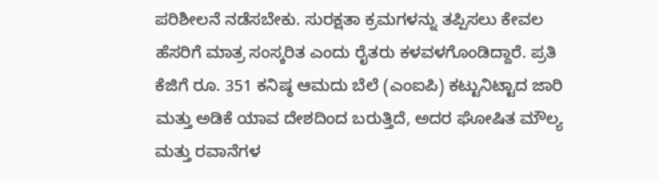ಪರಿಶೀಲನೆ ನಡೆಸಬೇಕು. ಸುರಕ್ಷತಾ ಕ್ರಮಗಳನ್ನು ತಪ್ಪಿಸಲು ಕೇವಲ ಹೆಸರಿಗೆ ಮಾತ್ರ ಸಂಸ್ಕರಿತ ಎಂದು ರೈತರು ಕಳವಳಗೊಂಡಿದ್ದಾರೆ. ಪ್ರತಿ ಕೆಜಿಗೆ ರೂ. 351 ಕನಿಷ್ಠ ಆಮದು ಬೆಲೆ (ಎಂಐಪಿ) ಕಟ್ಟುನಿಟ್ಟಾದ ಜಾರಿ ಮತ್ತು ಅಡಿಕೆ ಯಾವ ದೇಶದಿಂದ ಬರುತ್ತಿದೆ, ಅದರ ಘೋಷಿತ ಮೌಲ್ಯ ಮತ್ತು ರವಾನೆಗಳ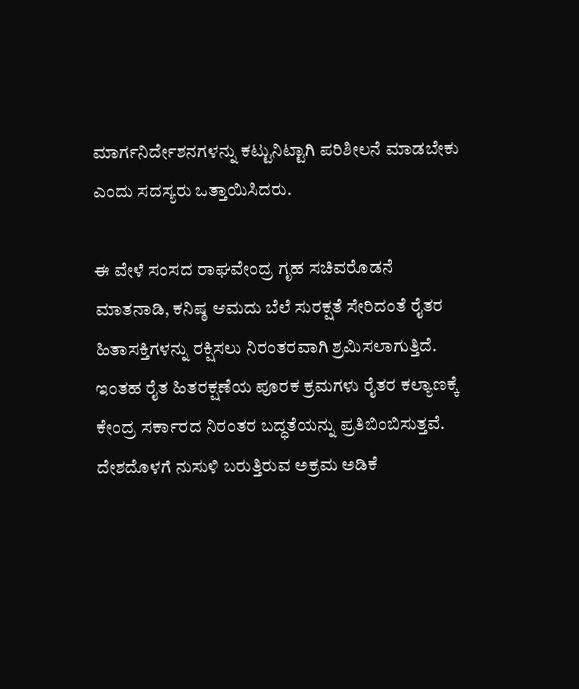ಮಾರ್ಗನಿರ್ದೇಶನಗಳನ್ನು ಕಟ್ಟುನಿಟ್ಟಾಗಿ ಪರಿಶೀಲನೆ ಮಾಡಬೇಕು ಎಂದು ಸದಸ್ಯರು ಒತ್ತಾಯಿಸಿದರು.

ಈ ವೇಳೆ ಸಂಸದ ರಾಘವೇಂದ್ರ ಗೃಹ ಸಚಿವರೊಡನೆ ಮಾತನಾಡಿ, ಕನಿಷ್ಠ ಆಮದು ಬೆಲೆ ಸುರಕ್ಷತೆ ಸೇರಿದಂತೆ ರೈತರ ಹಿತಾಸಕ್ತಿಗಳನ್ನು ರಕ್ಷಿಸಲು ನಿರಂತರವಾಗಿ ಶ್ರಮಿಸಲಾಗುತ್ತಿದೆ. ಇಂತಹ ರೈತ ಹಿತರಕ್ಷಣೆಯ ಪೂರಕ ಕ್ರಮಗಳು ರೈತರ ಕಲ್ಯಾಣಕ್ಕೆ ಕೇಂದ್ರ ಸರ್ಕಾರದ ನಿರಂತರ ಬದ್ಧತೆಯನ್ನು ಪ್ರತಿಬಿಂಬಿಸುತ್ತವೆ. ದೇಶದೊಳಗೆ ನುಸುಳಿ ಬರುತ್ತಿರುವ ಅಕ್ರಮ ಅಡಿಕೆ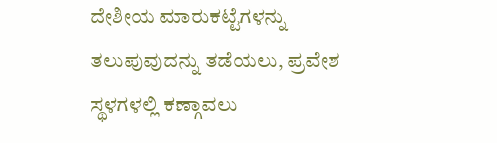ದೇಶೀಯ ಮಾರುಕಟ್ಟೆಗಳನ್ನು ತಲುಪುವುದನ್ನು ತಡೆಯಲು, ಪ್ರವೇಶ ಸ್ಥಳಗಳಲ್ಲಿ ಕಣ್ಗಾವಲು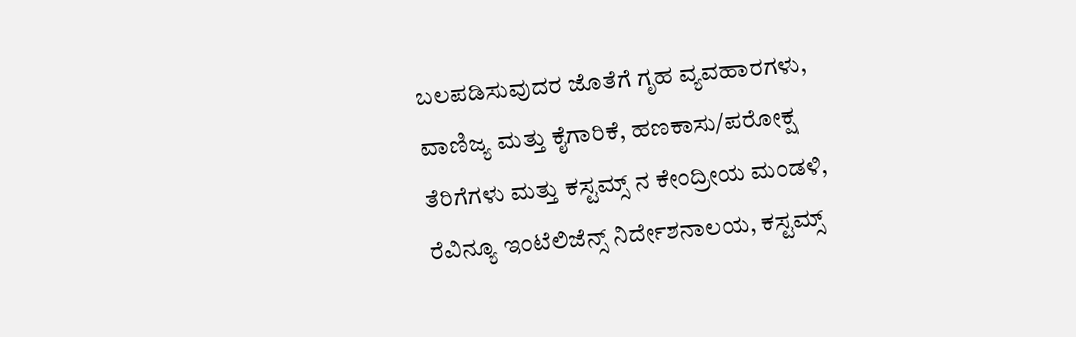ಬಲಪಡಿಸುವುದರ ಜೊತೆಗೆ ಗೃಹ ವ್ಯವಹಾರಗಳು, ವಾಣಿಜ್ಯ ಮತ್ತು ಕೈಗಾರಿಕೆ, ಹಣಕಾಸು/ಪರೋಕ್ಷ ತೆರಿಗೆಗಳು ಮತ್ತು ಕಸ್ಟಮ್ಸ್ ನ ಕೇಂದ್ರೀಯ ಮಂಡಳಿ, ರೆವಿನ್ಯೂ ಇಂಟೆಲಿಜೆನ್ಸ್ ನಿರ್ದೇಶನಾಲಯ, ಕಸ್ಟಮ್ಸ್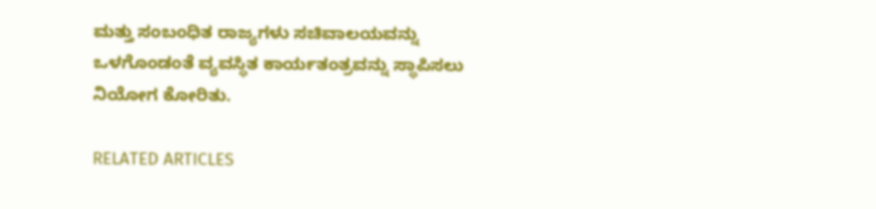ಮತ್ತು ಸಂಬಂಧಿತ ರಾಜ್ಯಗಳು ಸಚಿವಾಲಯವನ್ನು ಒಳಗೊಂಡಂತೆ ವ್ಯವಸ್ಥಿತ ಕಾರ್ಯತಂತ್ರವನ್ನು ಸ್ಥಾಪಿಸಲು ನಿಯೋಗ ಕೋರಿತು.

RELATED ARTICLES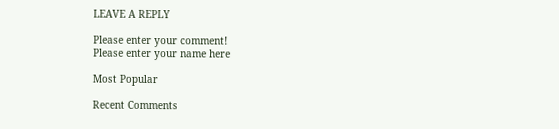LEAVE A REPLY

Please enter your comment!
Please enter your name here

Most Popular

Recent Comments